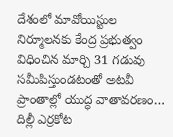దేశంలో మావోయిస్టుల నిర్మూలనకు కేంద్ర ప్రభుత్వం విధించిన మార్చి 31 గడువు సమీపిస్తుండటంతో అటవీ ప్రాంతాల్లో యుద్ధ వాతావరణం…
దిల్లీ ఎర్రకోట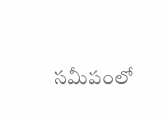సమీపంలో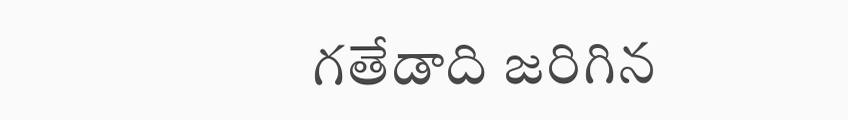గతేడాది జరిగిన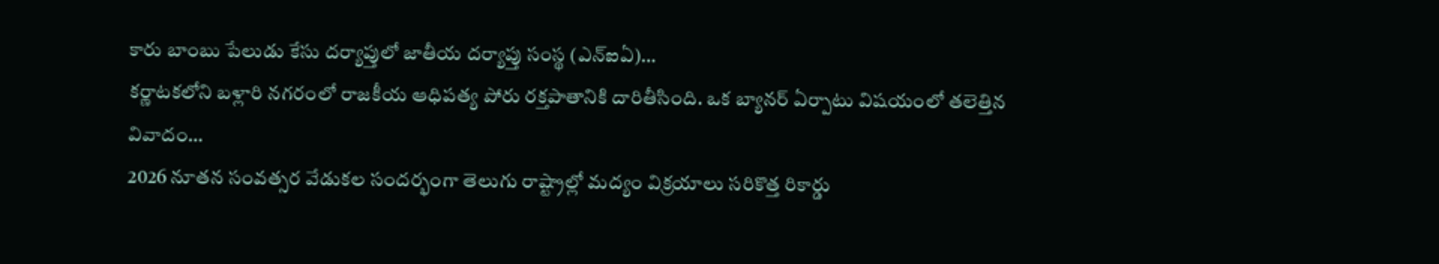కారు బాంబు పేలుడు కేసు దర్యాప్తులో జాతీయ దర్యాప్తు సంస్థ (ఎన్ఐఏ)…
కర్ణాటకలోని బళ్లారి నగరంలో రాజకీయ ఆధిపత్య పోరు రక్తపాతానికి దారితీసింది. ఒక బ్యానర్ ఏర్పాటు విషయంలో తలెత్తిన వివాదం…
2026 నూతన సంవత్సర వేడుకల సందర్భంగా తెలుగు రాష్ట్రాల్లో మద్యం విక్రయాలు సరికొత్త రికార్డు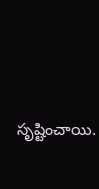సృష్టించాయి.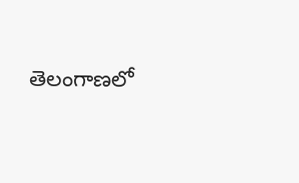తెలంగాణలో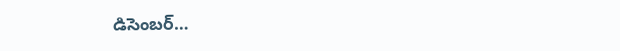డిసెంబర్…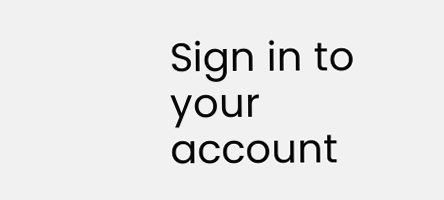Sign in to your account